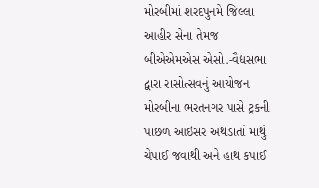મોરબીમાં શરદપુનમે જિલ્લા આહીર સેના તેમજ બીએએમએસ એસો.-વૈદ્યસભા દ્વારા રાસોત્સવનું આયોજન
મોરબીના ભરતનગર પાસે ટ્રકની પાછળ આઇસર અથડાતાં માથું ચેપાઈ જવાથી અને હાથ કપાઈ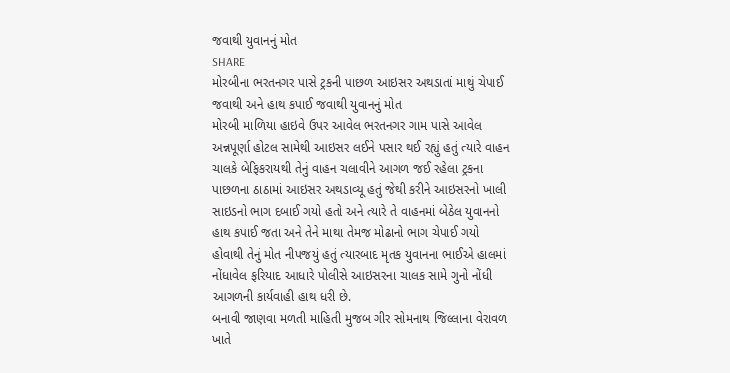જવાથી યુવાનનું મોત
SHARE
મોરબીના ભરતનગર પાસે ટ્રકની પાછળ આઇસર અથડાતાં માથું ચેપાઈ જવાથી અને હાથ કપાઈ જવાથી યુવાનનું મોત
મોરબી માળિયા હાઇવે ઉપર આવેલ ભરતનગર ગામ પાસે આવેલ અન્નપૂર્ણા હોટલ સામેથી આઇસર લઈને પસાર થઈ રહ્યું હતું ત્યારે વાહન ચાલકે બેફિકરાયથી તેનું વાહન ચલાવીને આગળ જઈ રહેલા ટ્રકના પાછળના ઠાઠામાં આઇસર અથડાવ્યૂ હતું જેથી કરીને આઇસરનો ખાલી સાઇડનો ભાગ દબાઈ ગયો હતો અને ત્યારે તે વાહનમાં બેઠેલ યુવાનનો હાથ કપાઈ જતા અને તેને માથા તેમજ મોઢાનો ભાગ ચેપાઈ ગયો હોવાથી તેનું મોત નીપજયું હતું ત્યારબાદ મૃતક યુવાનના ભાઈએ હાલમાં નોંધાવેલ ફરિયાદ આધારે પોલીસે આઇસરના ચાલક સામે ગુનો નોંધી આગળની કાર્યવાહી હાથ ધરી છે.
બનાવી જાણવા મળતી માહિતી મુજબ ગીર સોમનાથ જિલ્લાના વેરાવળ ખાતે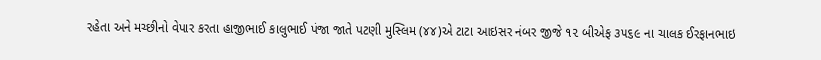રહેતા અને મચ્છીનો વેપાર કરતા હાજીભાઈ કાલુભાઈ પંજા જાતે પટણી મુસ્લિમ (૪૪)એ ટાટા આઇસર નંબર જીજે ૧૨ બીએફ ૩૫૬૯ ના ચાલક ઈરફાનભાઇ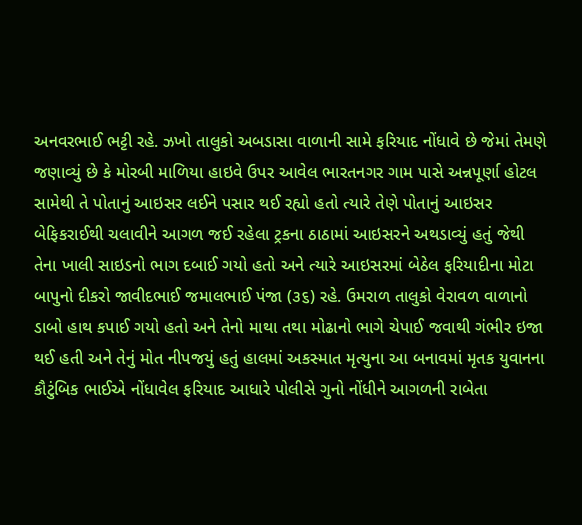અનવરભાઈ ભટ્ટી રહે. ઝખો તાલુકો અબડાસા વાળાની સામે ફરિયાદ નોંધાવે છે જેમાં તેમણે જણાવ્યું છે કે મોરબી માળિયા હાઇવે ઉપર આવેલ ભારતનગર ગામ પાસે અન્નપૂર્ણા હોટલ સામેથી તે પોતાનું આઇસર લઈને પસાર થઈ રહ્યો હતો ત્યારે તેણે પોતાનું આઇસર બેફિકરાઈથી ચલાવીને આગળ જઈ રહેલા ટ્રકના ઠાઠામાં આઇસરને અથડાવ્યું હતું જેથી તેના ખાલી સાઇડનો ભાગ દબાઈ ગયો હતો અને ત્યારે આઇસરમાં બેઠેલ ફરિયાદીના મોટા બાપુનો દીકરો જાવીદભાઈ જમાલભાઈ પંજા (૩૬) રહે. ઉમરાળ તાલુકો વેરાવળ વાળાનો ડાબો હાથ કપાઈ ગયો હતો અને તેનો માથા તથા મોઢાનો ભાગે ચેપાઈ જવાથી ગંભીર ઇજા થઈ હતી અને તેનું મોત નીપજયું હતું હાલમાં અકસ્માત મૃત્યુના આ બનાવમાં મૃતક યુવાનના કૌટુંબિક ભાઈએ નોંધાવેલ ફરિયાદ આધારે પોલીસે ગુનો નોંધીને આગળની રાબેતા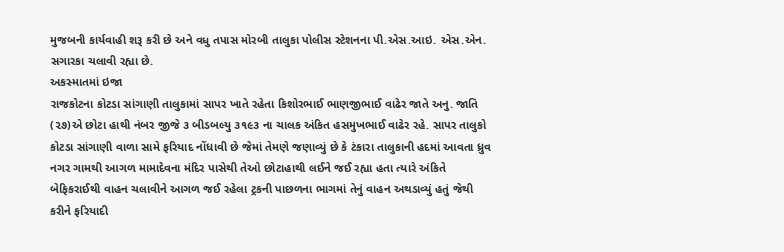મુજબની કાર્યવાહી શરૂ કરી છે અને વધુ તપાસ મોરબી તાલુકા પોલીસ સ્ટેશનના પી.એસ.આઇ. એસ.એન. સગારકા ચલાવી રહ્યા છે.
અકસ્માતમાં ઇજા
રાજકોટના કોટડા સાંગાણી તાલુકામાં સાપર ખાતે રહેતા કિશોરભાઈ ભાણજીભાઈ વાઢેર જાતે અનુ. જાતિ (૨૭)એ છોટા હાથી નંબર જીજે ૩ બીડબલ્યુ ૩૧૯૩ ના ચાલક અંકિત હસમુખભાઈ વાઢેર રહે. સાપર તાલુકો કોટડા સાંગાણી વાળા સામે ફરિયાદ નોંધાવી છે જેમાં તેમણે જણાવ્યું છે કે ટંકારા તાલુકાની હદમાં આવતા ધ્રુવ નગર ગામથી આગળ મામાદેવના મંદિર પાસેથી તેઓ છોટાહાથી લઈને જઈ રહ્યા હતા ત્યારે અંકિતે બેફિકરાઈથી વાહન ચલાવીને આગળ જઈ રહેલા ટ્રકની પાછળના ભાગમાં તેનું વાહન અથડાવ્યું હતું જેથી કરીને ફરિયાદી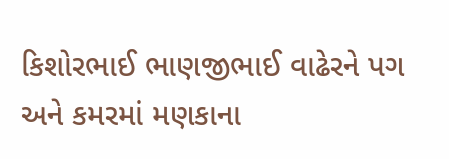કિશોરભાઈ ભાણજીભાઈ વાઢેરને પગ અને કમરમાં મણકાના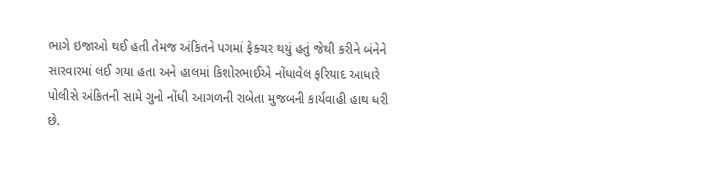ભાગે ઇજાઓ થઈ હતી તેમજ અંકિતને પગમાં ફેક્ચર થયું હતું જેથી કરીને બંનેને સારવારમાં લઈ ગયા હતા અને હાલમાં કિશોરભાઈએ નોંધાવેલ ફરિયાદ આધારે પોલીસે અંકિતની સામે ગુનો નોંધી આગળની રાબેતા મુજબની કાર્યવાહી હાથ ધરી છે.